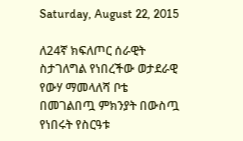Saturday, August 22, 2015

ለ24ኛ ክፍለጦር ሰራዊት ስታገለግል የነበረችው ወታደራዊ የውሃ ማመላለሻ ቦቴ በመገልበጧ ምክንያት በውስጧ የነበሩት የስርዓቱ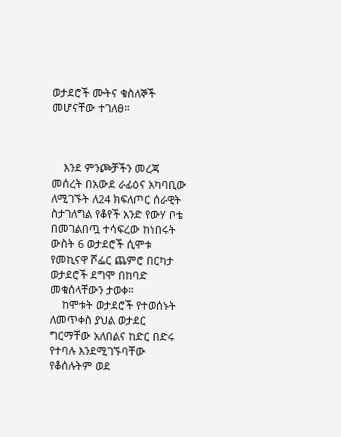ወታደሮች ሙትና ቁስለኞች መሆናቸው ተገለፀ።



    እንደ ምንጮቻችን መረጃ መሰረት በአውደ ራፊዕና አካባቢው ለሚገኙት ለ24 ክፍለጦር ሰራዊት ስታገለግል የቆየች አንድ የውሃ ቦቴ በመገልበጧ ተሳፍረው ከነበሩት ውስት 6 ወታደሮች ሲሞቱ የመኪናዋ ሾፌር ጨምሮ በርካታ ወታደሮች ደግሞ በከባድ መቁሰላቸውን ታወቀ።
    ከሞቱት ወታደሮች የተወሰኑት ለመጥቀስ ያህል ወታደር ግርማቸው አለበልና ከድር በድሩ የተባሉ እንደሚገኙባቸው የቆሰሉትም ወደ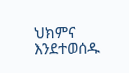ህክምና እንደተወሰዱ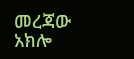መረጃው አክሎ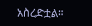አስረድቷል።